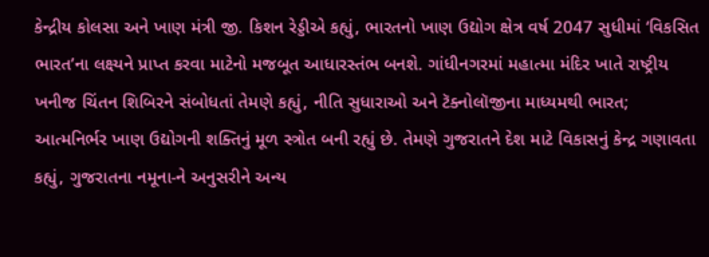કેન્દ્રીય કોલસા અને ખાણ મંત્રી જી. કિશન રેડ્ડીએ કહ્યું, ભારતનો ખાણ ઉદ્યોગ ક્ષેત્ર વર્ષ 2047 સુધીમાં ‘વિકસિત ભારત’ના લક્ષ્યને પ્રાપ્ત કરવા માટેનો મજબૂત આધારસ્તંભ બનશે. ગાંધીનગરમાં મહાત્મા મંદિર ખાતે રાષ્ટ્રીય ખનીજ ચિંતન શિબિરને સંબોધતાં તેમણે કહ્યું, નીતિ સુધારાઓ અને ટૅક્નોલૉજીના માધ્યમથી ભારત; આત્મનિર્ભર ખાણ ઉદ્યોગની શક્તિનું મૂળ સ્ત્રોત બની રહ્યું છે. તેમણે ગુજરાતને દેશ માટે વિકાસનું કેન્દ્ર ગણાવતા કહ્યું, ગુજરાતના નમૂના-ને અનુસરીને અન્ય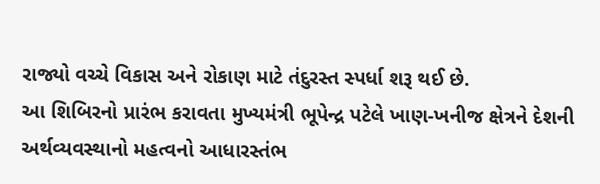રાજ્યો વચ્ચે વિકાસ અને રોકાણ માટે તંદુરસ્ત સ્પર્ધા શરૂ થઈ છે.
આ શિબિરનો પ્રારંભ કરાવતા મુખ્યમંત્રી ભૂપેન્દ્ર પટેલે ખાણ-ખનીજ ક્ષેત્રને દેશની અર્થવ્યવસ્થાનો મહત્વનો આધારસ્તંભ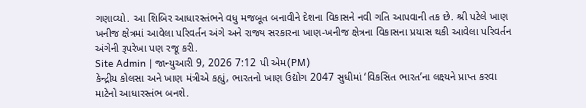ગણાવ્યો. આ શિબિર આધારસ્તંભને વધુ મજબૂત બનાવીને દેશના વિકાસને નવી ગતિ આપવાની તક છે. શ્રી પટેલે ખાણ ખનીજ ક્ષેત્રમાં આવેલા પરિવર્તન અંગે અને રાજ્ય સરકારના ખાણ-ખનીજ ક્ષેત્રના વિકાસના પ્રયાસ થકી આવેલા પરિવર્તન અંગેની રૂપરેખા પણ રજૂ કરી.
Site Admin | જાન્યુઆરી 9, 2026 7:12 પી એમ(PM)
કેન્દ્રીય કોલસા અને ખાણ મંત્રીએ કહ્યું, ભારતનો ખાણ ઉદ્યોગ 2047 સુધીમાં ‘વિકસિત ભારત’ના લક્ષ્યને પ્રાપ્ત કરવા માટેનો આધારસ્તંભ બનશે.